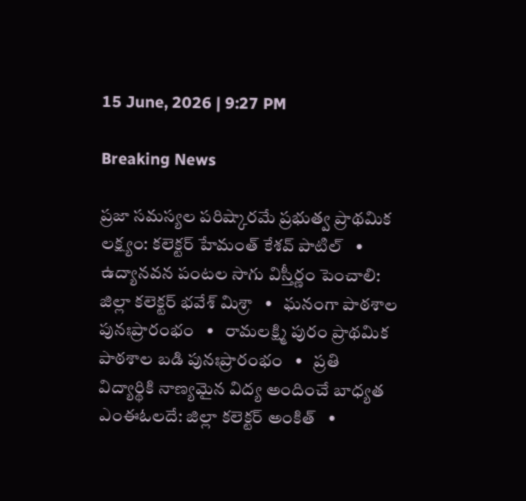15 June, 2026 | 9:27 PM

Breaking News

ప్రజా సమస్యల పరిష్కారమే ప్రభుత్వ ప్రాథమిక లక్ష్యం: కలెక్టర్ హేమంత్ కేశవ్ పాటిల్   •   ఉద్యానవన పంటల సాగు విస్తీర్ణం పెంచాలి: జిల్లా కలెక్టర్ భవేశ్ మిశ్రా   •   ఘనంగా పాఠశాల పునఃప్రారంభం   •   రామలక్ష్మి పురం ప్రాథమిక పాఠశాల బడి పునఃప్రారంభం   •   ప్రతి విద్యార్థికి నాణ్యమైన విద్య అందించే బాధ్యత ఎంఈఓలదే: జిల్లా కలెక్టర్ అంకిత్   •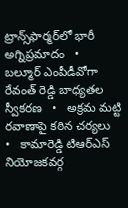ట్రాన్స్‌ఫార్మర్‌లో భారీ అగ్నిప్రమాదం   •   బల్మూర్ ఎంపీడీవోగా రేవంత్ రెడ్డి బాధ్యతల స్వీకరణ   •   అక్రమ మట్టి రవాణాపై కఠిన చర్యలు   •   కామారెడ్డి టిఆర్ఎస్ నియోజకవర్గ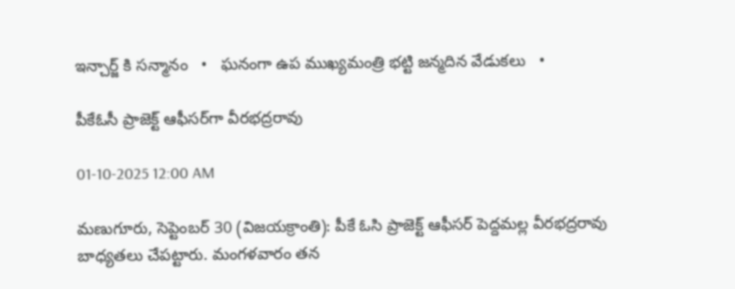ఇన్చార్జ్ కి సన్మానం   •   ఘనంగా ఉప ముఖ్యమంత్రి భట్టి జన్మదిన వేడుకలు   •

పీకేఓసీ ప్రాజెక్ట్ ఆఫీసర్‌గా వీరభద్రరావు

01-10-2025 12:00 AM

మణుగూరు, సెప్టెంబర్ 30 (విజయక్రాంతి): పీకే ఓసి ప్రాజెక్ట్ ఆఫీసర్ పెద్దమల్ల వీరభద్రరావు బాధ్యతలు చేపట్టారు. మంగళవారం తన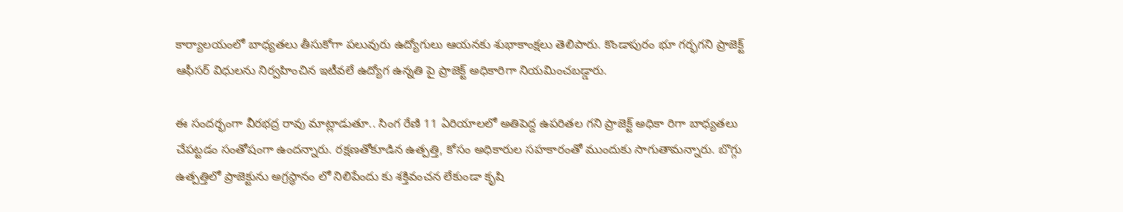కార్యాలయంలో బాధ్యతలు తీసుకోగా పలువురు ఉద్యోగులు ఆయనకు శుభాకాంక్షలు తెలిపారు. కొండాపురం భూ గర్భగని ప్రాజెక్ట్ ఆఫీసర్ విధులను నిర్వహించిన ఇటీవలే ఉద్యోగ ఉన్నతి పై ప్రాజెక్ట్ అధికారిగా నియమించబడ్డారు.

ఈ సందర్భంగా వీరభద్ర రావు మాట్లాడుతూ.. సింగ రేణి 11 ఏరియాలలో అతిపెద్ద ఉపరితల గని ప్రాజెక్ట్ అధికా రిగా బాధ్యతలు చేపట్టడం సంతోషంగా ఉందన్నారు. రక్షణతోకూడిన ఉత్పత్తి, కోసం అధికారుల సహకారంతో ముందుకు సాగుతామన్నారు. బొగ్గు ఉత్పత్తిలో ప్రాజెక్టును అగ్రస్థానం లో నిలిపేందు కు శక్తివంచన లేకుండా కృషి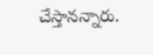చేస్తానన్నారు.